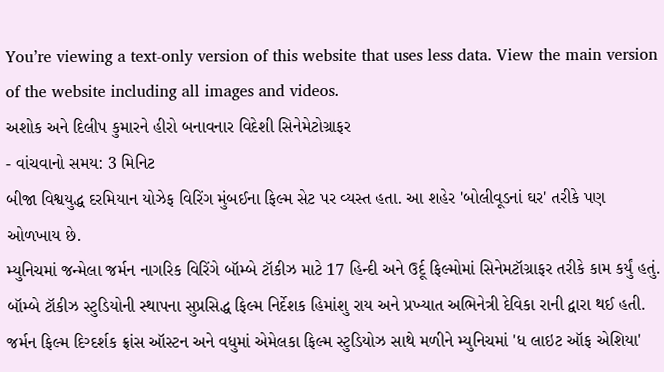You’re viewing a text-only version of this website that uses less data. View the main version of the website including all images and videos.
અશોક અને દિલીપ કુમારને હીરો બનાવનાર વિદેશી સિનેમેટોગ્રાફર
- વાંચવાનો સમય: 3 મિનિટ
બીજા વિશ્વયુદ્ધ દરમિયાન યોઝેફ વિરિંગ મુંબઈના ફિલ્મ સેટ પર વ્યસ્ત હતા. આ શહેર 'બોલીવૂડનાં ઘર' તરીકે પણ ઓળખાય છે.
મ્યુનિચમાં જન્મેલા જર્મન નાગરિક વિરિંગે બૉમ્બે ટૉકીઝ માટે 17 હિન્દી અને ઉર્દૂ ફિલ્મોમાં સિનેમટૉગ્રાફર તરીકે કામ કર્યું હતું. બૉમ્બે ટૉકીઝ સ્ટુડિયોની સ્થાપના સુપ્રસિદ્ધ ફિલ્મ નિર્દેશક હિમાંશુ રાય અને પ્રખ્યાત અભિનેત્રી દેવિકા રાની દ્વારા થઈ હતી.
જર્મન ફિલ્મ દિગ્દર્શક ફ્રાંસ ઑસ્ટન અને વધુમાં એમેલકા ફિલ્મ સ્ટુડિયોઝ સાથે મળીને મ્યુનિચમાં 'ધ લાઇટ ઑફ એશિયા'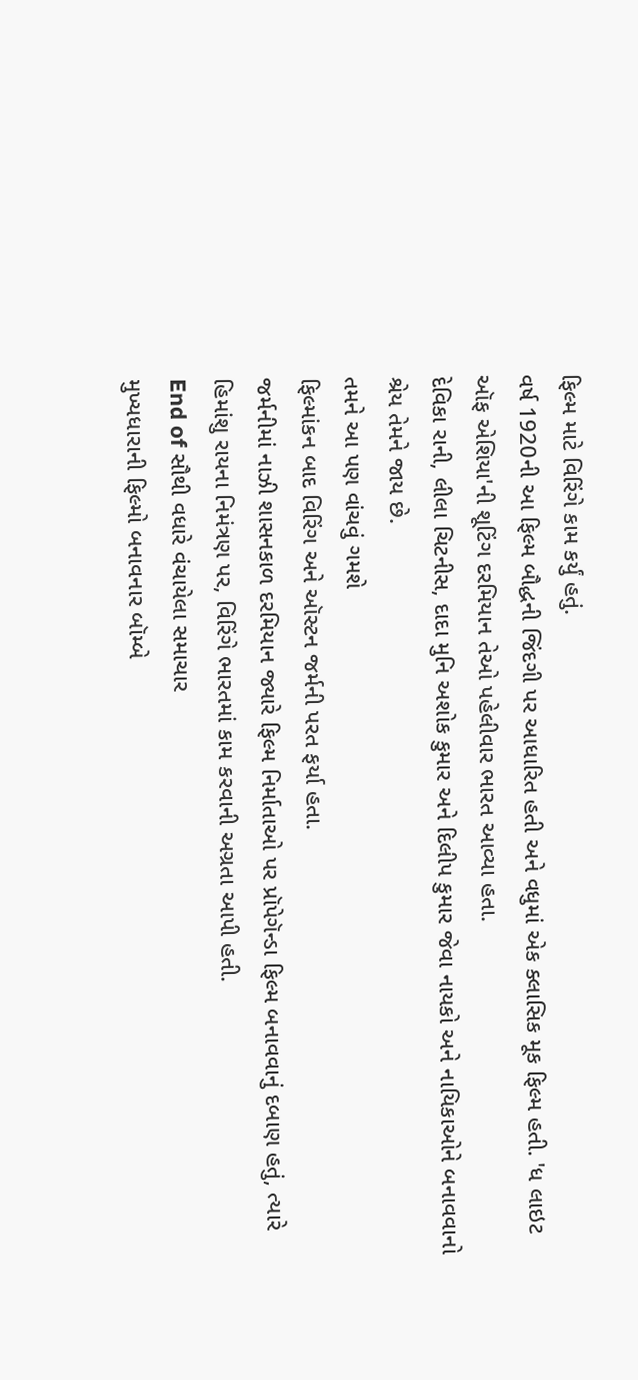ફિલ્મ માટે વિરિંગે કામ કર્યું હતું.
વર્ષ 1920ની આ ફિલ્મ બૌદ્ધની જિંદગી પર આધારિત હતી અને વધુમાં એક ક્લાસિક મૂક ફિલ્મ હતી. 'ધ લાઇટ ઑફ એશિયા'ની શૂટિંગ દરમિયાન તેઓ પહેલીવાર ભારત આવ્યા હતા.
દેવિકા રાની, લીલા ચિટનીસ, દાદા મુનિ અશોક કુમાર અને દિલીપ કુમાર જેવા નાયકો અને નાયિકાઓને બનાવવાનો શ્રેય તેમને જાય છે.
તમને આ પણ વાંચવું ગમશે
ફિલ્માંકન બાદ વિરિંગ અને ઑસ્ટન જર્મની પરત ફર્યા હતા.
જર્મનીમાં નાઝી શાસનકાળ દરમિયાન જ્યારે ફિલ્મ નિર્માતાઓ પર પ્રૉપેગૅન્ડા ફિલ્મ બનાવવાનું દબાણ હતું, ત્યારે હિમાંશુ રાયના નિમંત્રણ પર, વિરિંગે ભારતમાં કામ કરવાની અગ્રતા આપી હતી.
End of સૌથી વધારે વંચાયેલા સમાચાર
મુખ્યધારાની ફિલ્મો બનાવનાર બૉમ્બે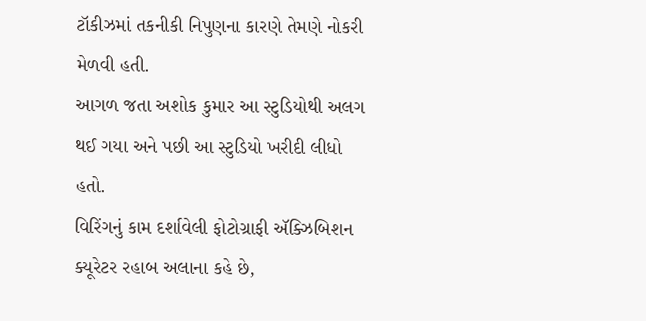ટૉકીઝમાં તકનીકી નિપુણના કારણે તેમણે નોકરી મેળવી હતી.
આગળ જતા અશોક કુમાર આ સ્ટુડિયોથી અલગ થઈ ગયા અને પછી આ સ્ટુડિયો ખરીદી લીધો હતો.
વિરિંગનું કામ દર્શાવેલી ફોટોગ્રાફી ઍક્ઝિબિશન ક્યૂરેટર રહાબ અલાના કહે છે,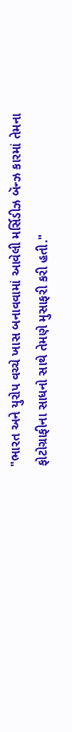"ભારત અને યુરોપ વચ્ચે ખાસ બનાવવામાં આવેલી મર્સિડીઝ બૅન્ઝ કારમાં તેમના ફોટોગ્રાફીના સાધનો સાથે તેમણે મુસાફરી કરી હતી."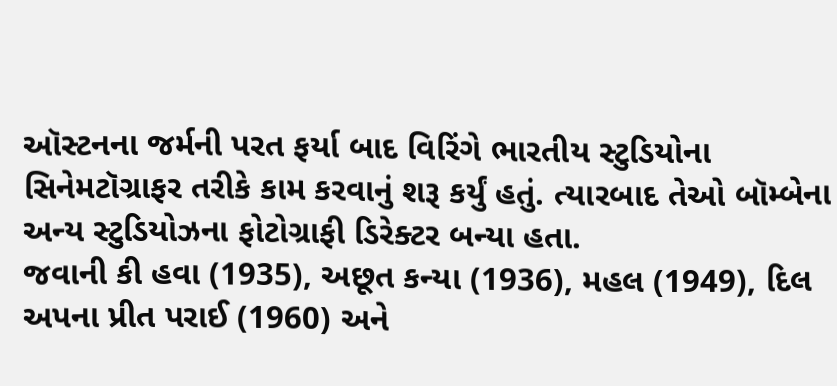ઑસ્ટનના જર્મની પરત ફર્યા બાદ વિરિંગે ભારતીય સ્ટુડિયોના સિનેમટૉગ્રાફર તરીકે કામ કરવાનું શરૂ કર્યું હતું. ત્યારબાદ તેઓ બૉમ્બેના અન્ય સ્ટુડિયોઝના ફોટોગ્રાફી ડિરેક્ટર બન્યા હતા.
જવાની કી હવા (1935), અછૂત કન્યા (1936), મહલ (1949), દિલ અપના પ્રીત પરાઈ (1960) અને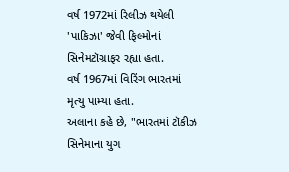વર્ષ 1972માં રિલીઝ થયેલી 'પાકિઝા' જેવી ફિલ્મોનાં સિનેમટૉગ્રાફર રહ્યા હતા.
વર્ષ 1967માં વિરિંગ ભારતમાં મૃત્યુ પામ્યા હતા.
અલાના કહે છે, "ભારતમાં ટૉકીઝ સિનેમાના યુગ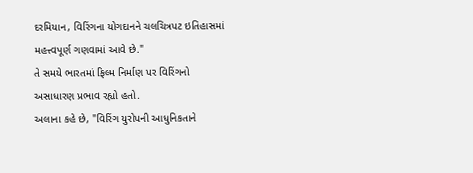દરમિયાન, વિરિંગના યોગદાનને ચલચિત્રપટ ઇતિહાસમાં મહત્ત્વપૂર્ણ ગણવામાં આવે છે."
તે સમયે ભારતમાં ફિલ્મ નિર્માણ પર વિરિંગનો અસાધારણ પ્રભાવ રહ્યો હતો.
અલાના કહે છે, "વિરિંગ યુરોપની આધુનિકતાને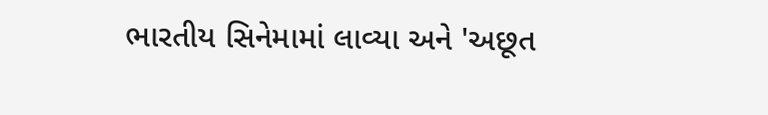ભારતીય સિનેમામાં લાવ્યા અને 'અછૂત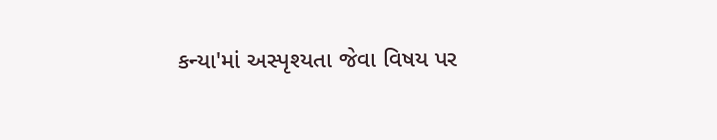કન્યા'માં અસ્પૃશ્યતા જેવા વિષય પર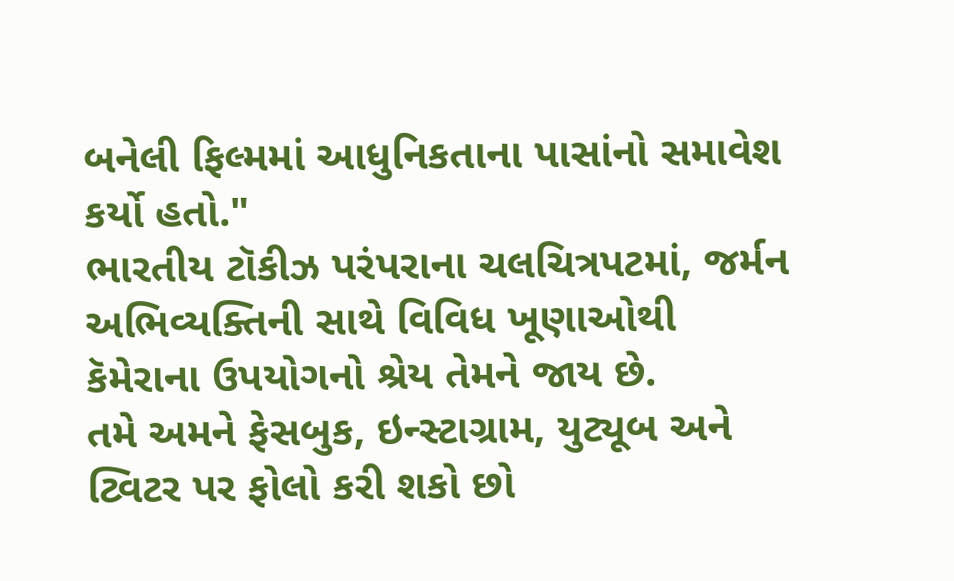બનેલી ફિલ્મમાં આધુનિકતાના પાસાંનો સમાવેશ કર્યો હતો."
ભારતીય ટૉકીઝ પરંપરાના ચલચિત્રપટમાં, જર્મન અભિવ્યક્તિની સાથે વિવિધ ખૂણાઓથી કૅમેરાના ઉપયોગનો શ્રેય તેમને જાય છે.
તમે અમને ફેસબુક, ઇન્સ્ટાગ્રામ, યુટ્યૂબ અને ટ્વિટર પર ફોલો કરી શકો છો